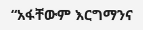“አፋቸውም እርግማንና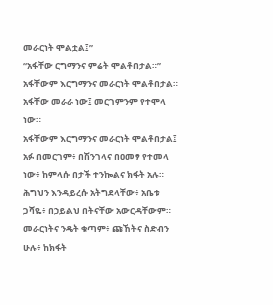መራርነት ሞልቷል፤”
“አፋቸው ርግማንና ምሬት ሞልቶበታል።”
አፋቸውም እርግማንና መራርነት ሞልቶበታል።
አፋቸው መራራ ነው፤ መርገምንም የተሞላ ነው።
አፋቸውም እርግማንና መራርነት ሞልቶበታል፤
አፉ በመርገም፥ በሽንገላና በዐመፃ የተመላ ነው፥ ከምላሱ በታች ተንኰልና ክፋት አሉ።
ሕግህን እንዳይረሱ አትግደላቸው፥ አቤቱ ጋሻዬ፥ በኃይልህ በትናቸው አውርዳቸውም።
መራርነትና ንዴት ቁጣም፥ ጩኸትና ስድብን ሁሉ፥ ከክፋት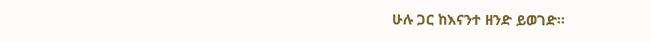ሁሉ ጋር ከእናንተ ዘንድ ይወገድ።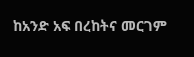ከአንድ አፍ በረከትና መርገም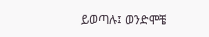ይወጣሉ፤ ወንድሞቼ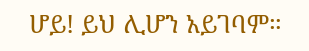ሆይ! ይህ ሊሆን አይገባም።